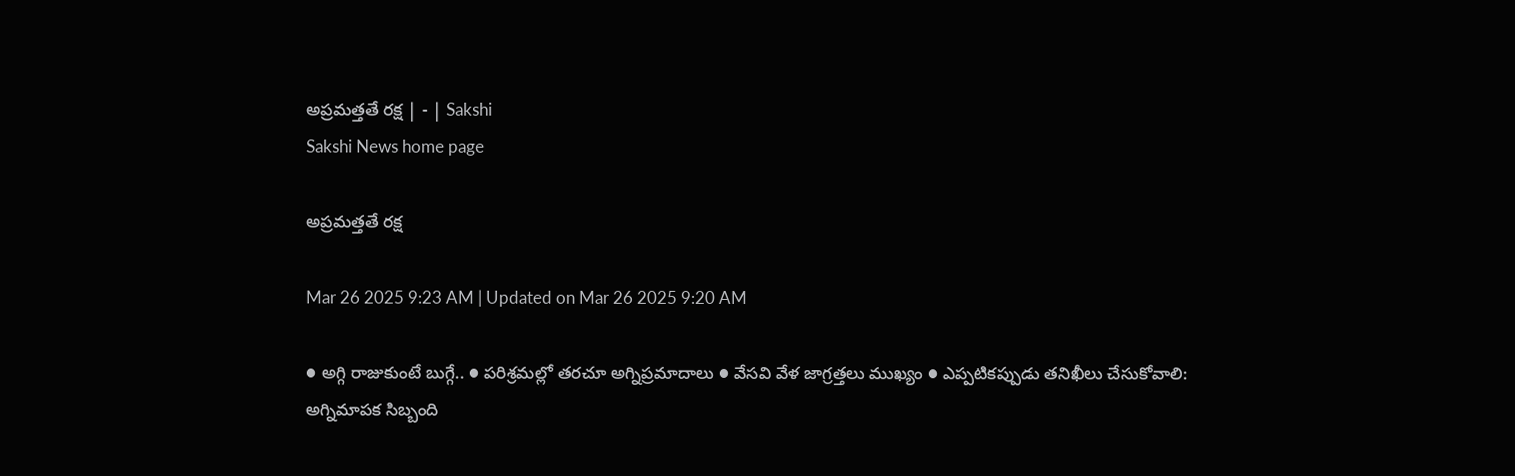అప్రమత్తతే రక్ష | - | Sakshi
Sakshi News home page

అప్రమత్తతే రక్ష

Mar 26 2025 9:23 AM | Updated on Mar 26 2025 9:20 AM

● అగ్గి రాజుకుంటే బుగ్గే.. ● పరిశ్రమల్లో తరచూ అగ్నిప్రమాదాలు ● వేసవి వేళ జాగ్రత్తలు ముఖ్యం ● ఎప్పటికప్పుడు తనిఖీలు చేసుకోవాలి: అగ్నిమాపక సిబ్బంది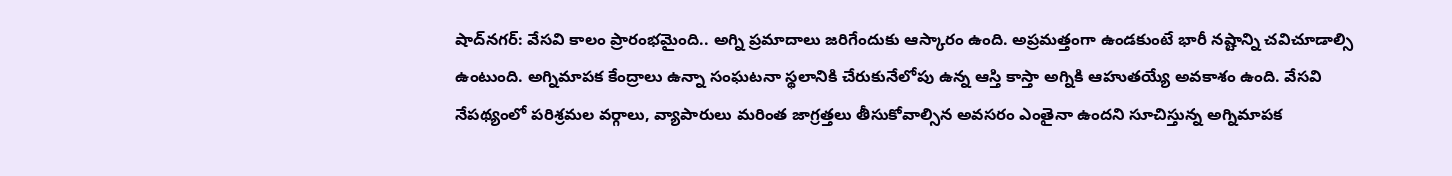షాద్‌నగర్‌: వేసవి కాలం ప్రారంభమైంది.. అగ్ని ప్రమాదాలు జరిగేందుకు ఆస్కారం ఉంది. అప్రమత్తంగా ఉండకుంటే భారీ నష్టాన్ని చవిచూడాల్సి ఉంటుంది. అగ్నిమాపక కేంద్రాలు ఉన్నా సంఘటనా స్థలానికి చేరుకునేలోపు ఉన్న ఆస్తి కాస్తా అగ్నికి ఆహుతయ్యే అవకాశం ఉంది. వేసవి నేపథ్యంలో పరిశ్రమల వర్గాలు, వ్యాపారులు మరింత జాగ్రత్తలు తీసుకోవాల్సిన అవసరం ఎంతైనా ఉందని సూచిస్తున్న అగ్నిమాపక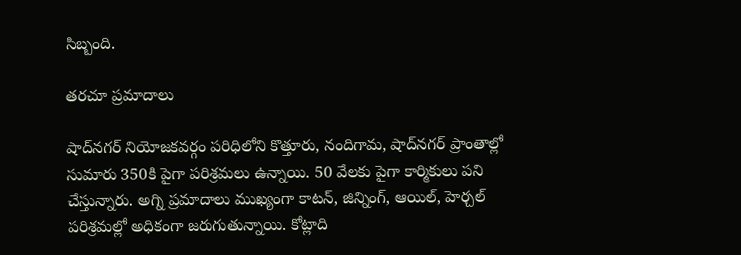సిబ్బంది.

తరచూ ప్రమాదాలు

షాద్‌నగర్‌ నియోజకవర్గం పరిధిలోని కొత్తూరు, నందిగామ, షాద్‌నగర్‌ ప్రాంతాల్లో సుమారు 350కి పైగా పరిశ్రమలు ఉన్నాయి. 50 వేలకు పైగా కార్మికులు పని చేస్తున్నారు. అగ్ని ప్రమాదాలు ముఖ్యంగా కాటన్‌, జిన్నింగ్‌, ఆయిల్‌, హెర్చల్‌ పరిశ్రమల్లో అధికంగా జరుగుతున్నాయి. కోట్లాది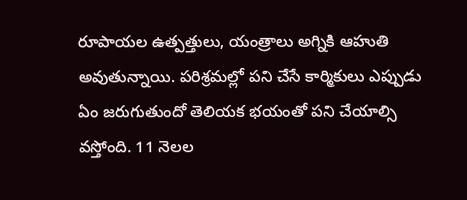రూపాయల ఉత్పత్తులు, యంత్రాలు అగ్నికి ఆహుతి అవుతున్నాయి. పరిశ్రమల్లో పని చేసే కార్మికులు ఎప్పుడు ఏం జరుగుతుందో తెలియక భయంతో పని చేయాల్సి వస్తోంది. 11 నెలల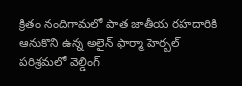క్రితం నందిగామలో పాత జాతీయ రహదారికి ఆనుకొని ఉన్న అలైన్‌ ఫార్మా హెర్బల్‌ పరిశ్రమలో వెల్డింగ్‌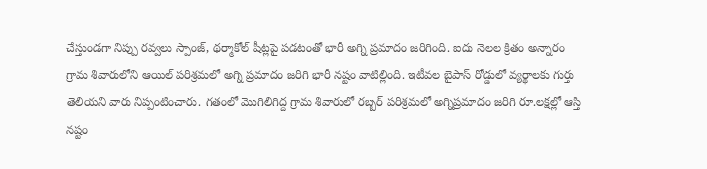చేస్తుండగా నిప్పు రవ్వలు స్పాంజ్‌, థర్మాకోల్‌ షీట్లపై పడటంతో భారీ అగ్ని ప్రమాదం జరిగింది. ఐదు నెలల క్రితం అన్నారం గ్రామ శివారులోని ఆయిల్‌ పరిశ్రమలో అగ్ని ప్రమాదం జరిగి భారీ నష్టం వాటిల్లింది. ఇటీవల బైపాస్‌ రోడ్డులో వ్యర్థాలకు గుర్తు తెలియని వారు నిప్పంటించారు. గతంలో మొగిలిగిద్ద గ్రామ శివారులో రబ్బర్‌ పరిశ్రమలో అగ్నిప్రమాదం జరిగి రూ.లక్షల్లో ఆస్తి నష్టం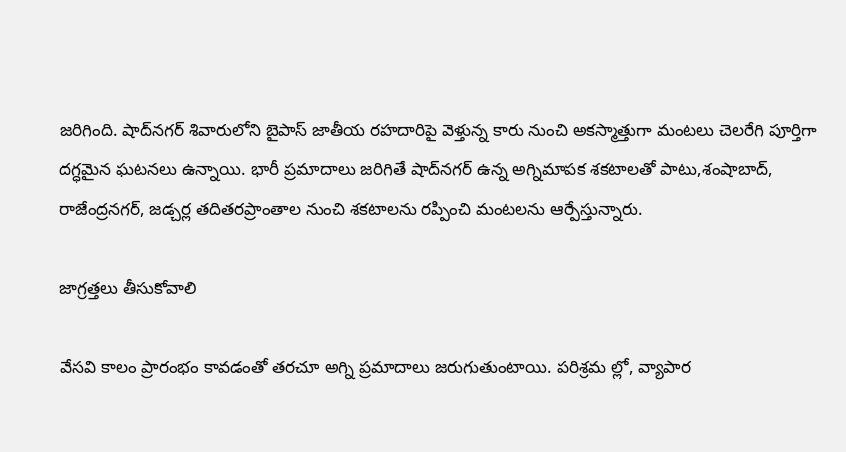జరిగింది. షాద్‌నగర్‌ శివారులోని బైపాస్‌ జాతీయ రహదారిపై వెళ్తున్న కారు నుంచి అకస్మాత్తుగా మంటలు చెలరేగి పూర్తిగా దగ్ధమైన ఘటనలు ఉన్నాయి. భారీ ప్రమాదాలు జరిగితే షాద్‌నగర్‌ ఉన్న అగ్నిమాపక శకటాలతో పాటు,శంషాబాద్‌, రాజేంద్రనగర్‌, జడ్చర్ల తదితరప్రాంతాల నుంచి శకటాలను రప్పించి మంటలను ఆర్పేస్తున్నారు.

జాగ్రత్తలు తీసుకోవాలి

వేసవి కాలం ప్రారంభం కావడంతో తరచూ అగ్ని ప్రమాదాలు జరుగుతుంటాయి. పరిశ్రమ ల్లో, వ్యాపార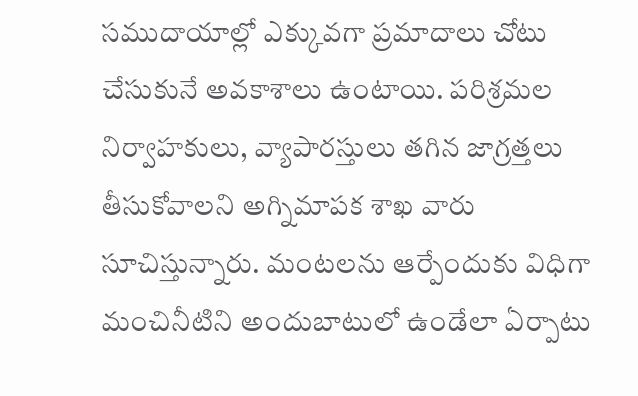సముదాయాల్లో ఎక్కువగా ప్రమాదాలు చోటు చేసుకునే అవకాశాలు ఉంటాయి. పరిశ్రమల నిర్వాహకులు, వ్యాపారస్తులు తగిన జాగ్రత్తలు తీసుకోవాలని అగ్నిమాపక శాఖ వారు సూచిస్తున్నారు. మంటలను ఆర్పేందుకు విధిగా మంచినీటిని అందుబాటులో ఉండేలా ఏర్పాటు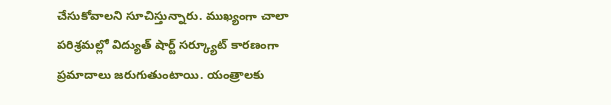చేసుకోవాలని సూచిస్తున్నారు. ముఖ్యంగా చాలా పరిశ్రమల్లో విద్యుత్‌ షార్ట్‌ సర్క్యూట్‌ కారణంగా ప్రమాదాలు జరుగుతుంటాయి. యంత్రాలకు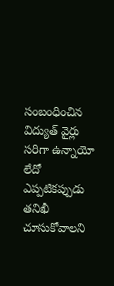సంబంధించిన విద్యుత్‌ వైర్లు సరిగా ఉన్నాయో లేదో ఎప్పటికప్పుడు తనిఖీ చూసుకోవాలని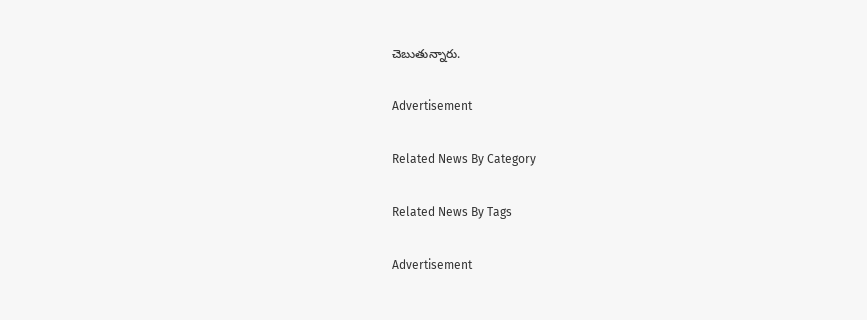చెబుతున్నారు.

Advertisement

Related News By Category

Related News By Tags

Advertisement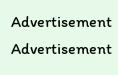Advertisement
Advertisement